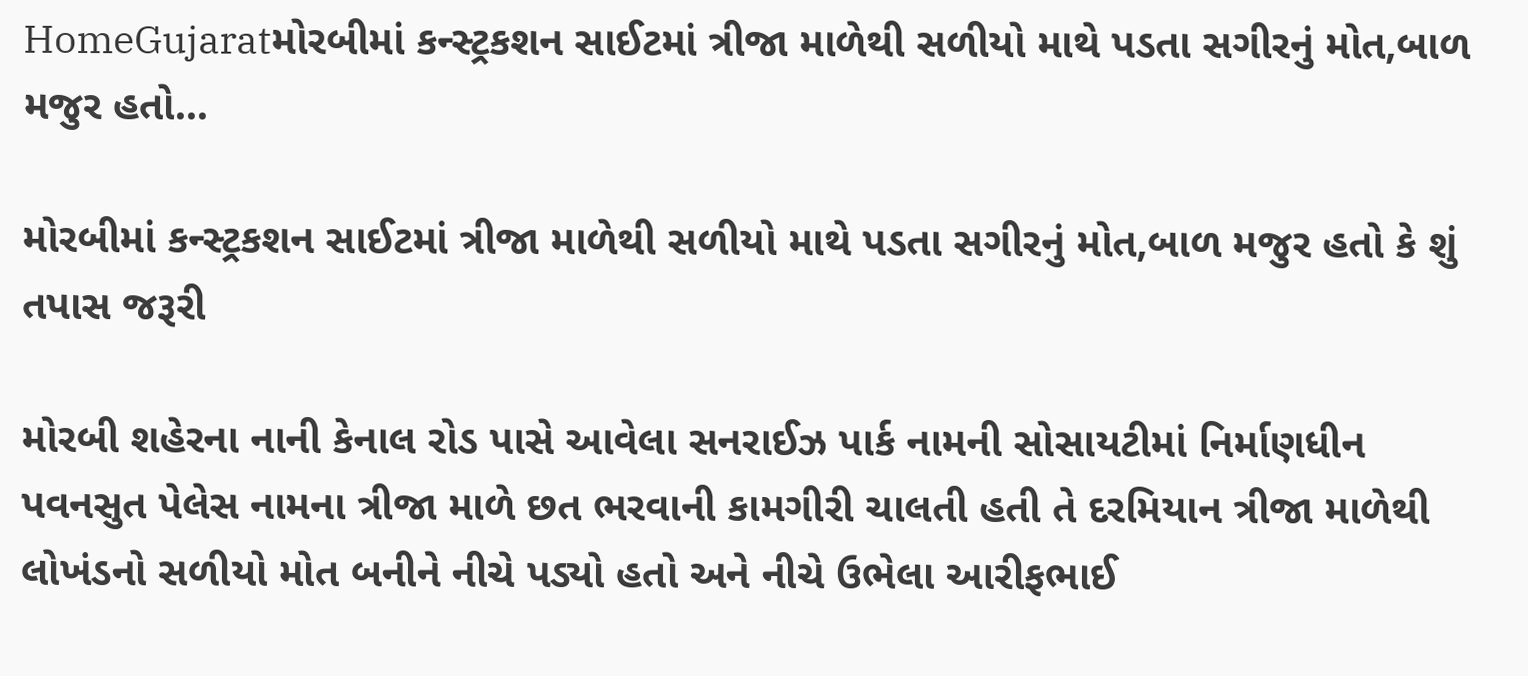HomeGujaratમોરબીમાં કન્સ્ટ્રકશન સાઈટમાં ત્રીજા માળેથી સળીયો માથે પડતા સગીરનું મોત,બાળ મજુર હતો...

મોરબીમાં કન્સ્ટ્રકશન સાઈટમાં ત્રીજા માળેથી સળીયો માથે પડતા સગીરનું મોત,બાળ મજુર હતો કે શું તપાસ જરૂરી

મોરબી શહેરના નાની કેનાલ રોડ પાસે આવેલા સનરાઈઝ પાર્ક નામની સોસાયટીમાં નિર્માણધીન પવનસુત પેલેસ નામના ત્રીજા માળે છત ભરવાની કામગીરી ચાલતી હતી તે દરમિયાન ત્રીજા માળેથી લોખંડનો સળીયો મોત બનીને નીચે પડ્યો હતો અને નીચે ઉભેલા આરીફભાઈ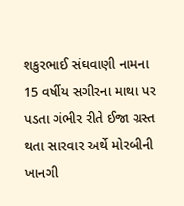શકુરભાઈ સંઘવાણી નામના 15 વર્ષીય સગીરના માથા પર પડતા ગંભીર રીતે ઈજા ગ્રસ્ત થતા સારવાર અર્થે મોરબીની ખાનગી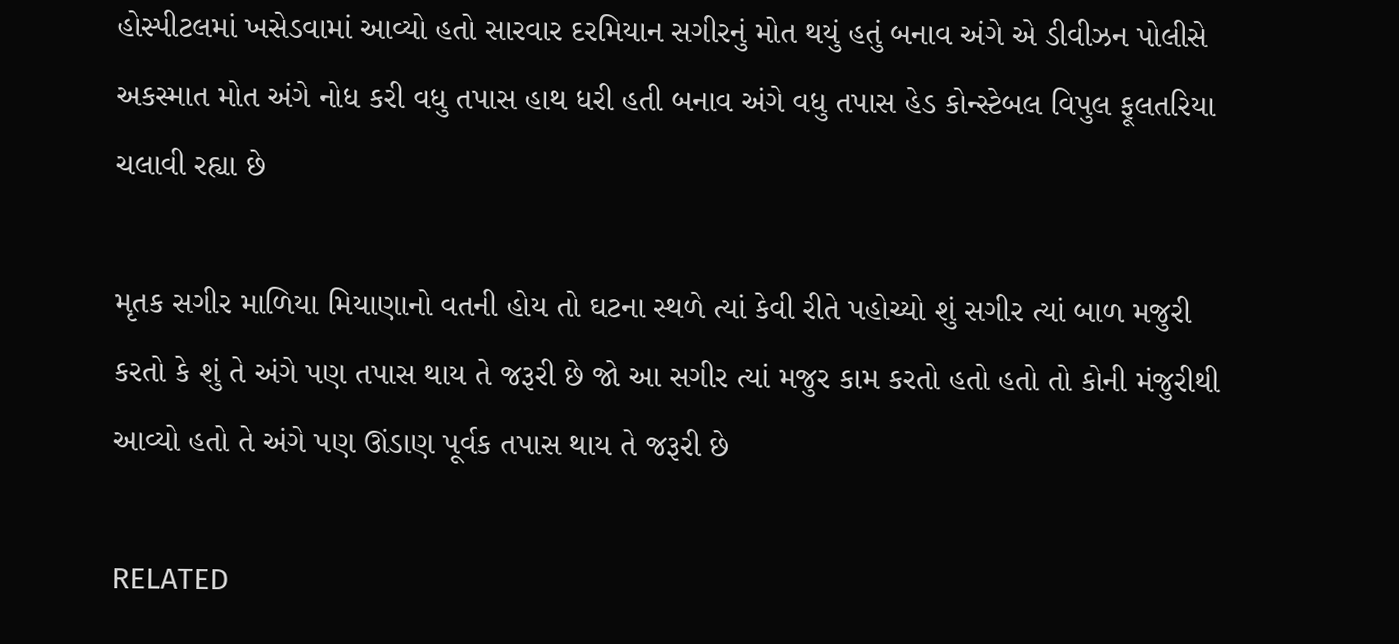હોસ્પીટલમાં ખસેડવામાં આવ્યો હતો સારવાર દરમિયાન સગીરનું મોત થયું હતું બનાવ અંગે એ ડીવીઝન પોલીસે અકસ્માત મોત અંગે નોધ કરી વધુ તપાસ હાથ ધરી હતી બનાવ અંગે વધુ તપાસ હેડ કોન્સ્ટેબલ વિપુલ ફૂલતરિયા ચલાવી રહ્યા છે

મૃતક સગીર માળિયા મિયાણાનો વતની હોય તો ઘટના સ્થળે ત્યાં કેવી રીતે પહોચ્યો શું સગીર ત્યાં બાળ મજુરી કરતો કે શું તે અંગે પણ તપાસ થાય તે જરૂરી છે જો આ સગીર ત્યાં મજુર કામ કરતો હતો હતો તો કોની મંજુરીથી આવ્યો હતો તે અંગે પણ ઊંડાણ પૂર્વક તપાસ થાય તે જરૂરી છે

RELATED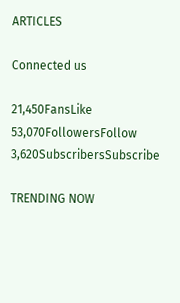ARTICLES

Connected us

21,450FansLike
53,070FollowersFollow
3,620SubscribersSubscribe

TRENDING NOW